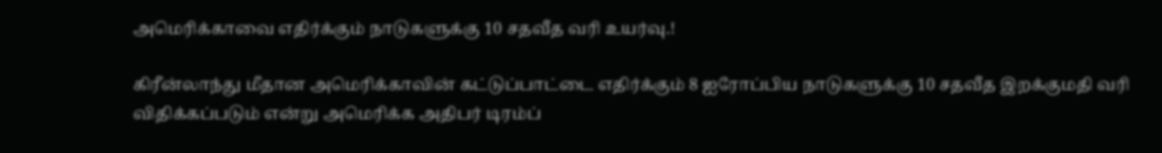அமெரிக்காவை எதிர்க்கும் நாடுகளுக்கு 10 சதவீத வரி உயர்வு.!

கிரீன்லாந்து மீதான அமெரிக்காவின் கட்டுப்பாட்டை எதிர்க்கும் 8 ஐரோப்பிய நாடுகளுக்கு 10 சதவீத இறக்குமதி வரி விதிக்கப்படும் என்று அமெரிக்க அதிபர் டிரம்ப்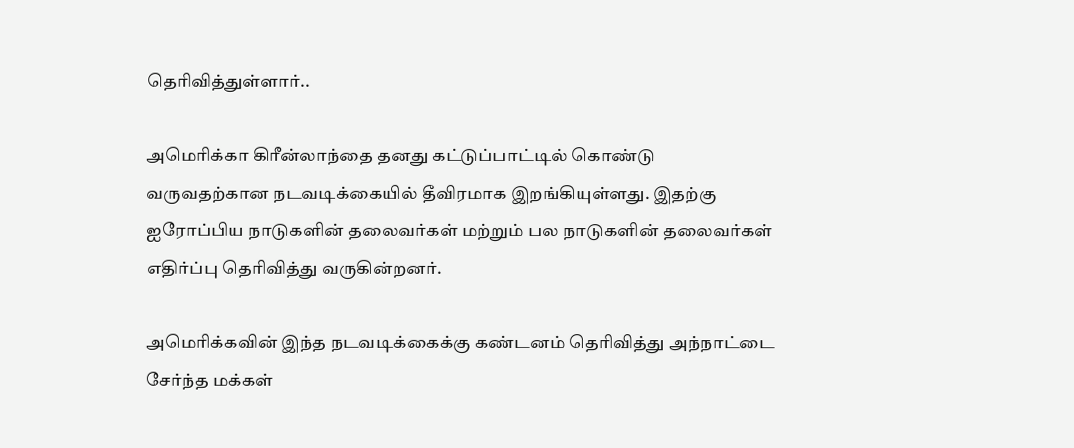தெரிவித்துள்ளார்..

அமெரிக்கா கிரீன்லாந்தை தனது கட்டுப்பாட்டில் கொண்டு வருவதற்கான நடவடிக்கையில் தீவிரமாக இறங்கியுள்ளது. இதற்கு ஐரோப்பிய நாடுகளின் தலைவர்கள் மற்றும் பல நாடுகளின் தலைவர்கள் எதிர்ப்பு தெரிவித்து வருகின்றனர்.

அமெரிக்கவின் இந்த நடவடிக்கைக்கு கண்டனம் தெரிவித்து அந்நாட்டை சேர்ந்த மக்கள்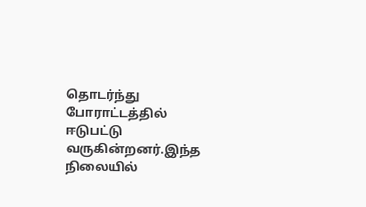தொடர்ந்து போராட்டத்தில் ஈடுபட்டு வருகின்றனர்.இந்த நிலையில்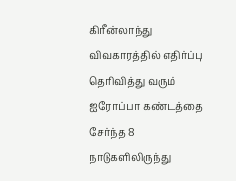கிரீன்லாந்து விவகாரத்தில் எதிர்ப்பு தெரிவித்து வரும் ஐரோப்பா கண்டத்தை சேர்ந்த 8 நாடுகளிலிருந்து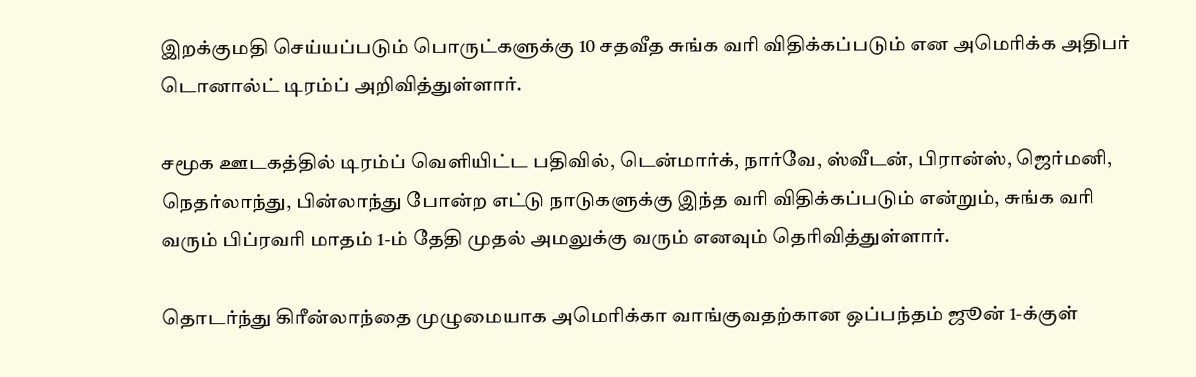இறக்குமதி செய்யப்படும் பொருட்களுக்கு 10 சதவீத சுங்க வரி விதிக்கப்படும் என அமெரிக்க அதிபர் டொனால்ட் டிரம்ப் அறிவித்துள்ளார்.

சமூக ஊடகத்தில் டிரம்ப் வெளியிட்ட பதிவில், டென்மார்க், நார்வே, ஸ்வீடன், பிரான்ஸ், ஜெர்மனி, நெதர்லாந்து, பின்லாந்து போன்ற எட்டு நாடுகளுக்கு இந்த வரி விதிக்கப்படும் என்றும், சுங்க வரி வரும் பிப்ரவரி மாதம் 1-ம் தேதி முதல் அமலுக்கு வரும் எனவும் தெரிவித்துள்ளார்.

தொடர்ந்து கிரீன்லாந்தை முழுமையாக அமெரிக்கா வாங்குவதற்கான ஒப்பந்தம் ஜூன் 1-க்குள்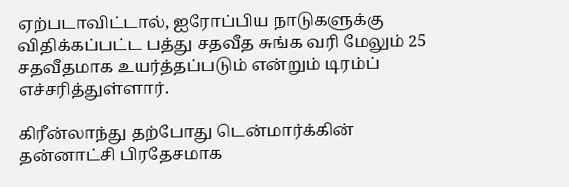ஏற்படாவிட்டால், ஐரோப்பிய நாடுகளுக்கு விதிக்கப்பட்ட பத்து சதவீத சுங்க வரி மேலும் 25 சதவீதமாக உயர்த்தப்படும் என்றும் டிரம்ப் எச்சரித்துள்ளார்.

கிரீன்லாந்து தற்போது டென்மார்க்கின் தன்னாட்சி பிரதேசமாக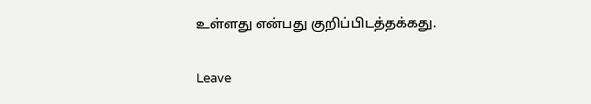உள்ளது என்பது குறிப்பிடத்தக்கது.

Leave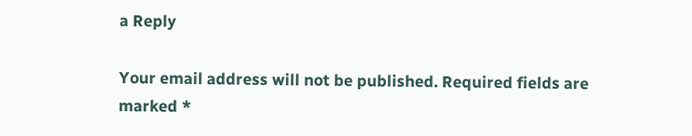a Reply

Your email address will not be published. Required fields are marked *